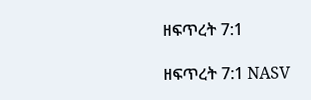ዘፍጥረት 7:1

ዘፍጥረት 7:1 NASV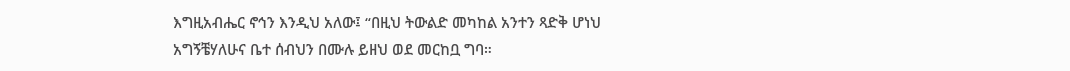እግዚአብሔር ኖኅን እንዲህ አለው፤ “በዚህ ትውልድ መካከል አንተን ጻድቅ ሆነህ አግኝቼሃለሁና ቤተ ሰብህን በሙሉ ይዘህ ወደ መርከቧ ግባ።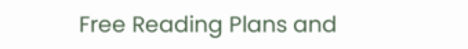Free Reading Plans and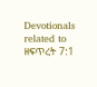Devotionals related to ዘፍጥረት 7:1